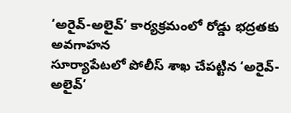‘అరైవ్-అలైవ్’ కార్యక్రమంలో రోడ్డు భద్రతకు అవగాహన
సూర్యాపేటలో పోలీస్ శాఖ చేపట్టిన ‘అరైవ్-అలైవ్’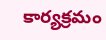కార్యక్రమం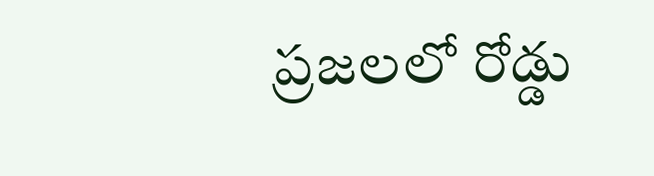ప్రజలలో రోడ్డు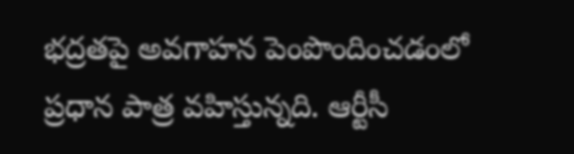భద్రతపై అవగాహన పెంపొందించడంలో ప్రధాన పాత్ర వహిస్తున్నది. ఆర్టీసీ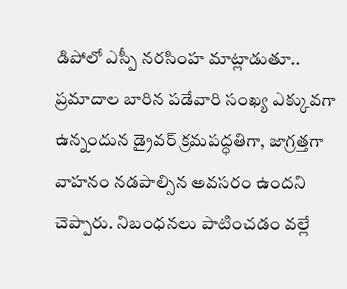డిపోలో ఎస్పీ నరసింహ మాట్లాడుతూ.. ప్రమాదాల బారిన పడేవారి సంఖ్య ఎక్కువగా ఉన్నందున డ్రైవర్ క్రమపద్ధతిగా, జాగ్రత్తగా వాహనం నడపాల్సిన అవసరం ఉందని చెప్పారు. నిబంధనలు పాటించడం వల్లే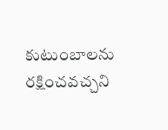కుటుంబాలను రక్షించవచ్చని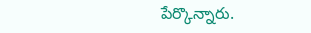పేర్కొన్నారు.